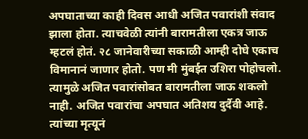अपघाताच्या काही दिवस आधी अजित पवारांशी संवाद झाला होता. त्याचवेळी त्यांनी बारामतीला एकत्र जाऊ म्हटलं होतं. २८ जानेवारीच्या सकाळी आम्ही दोघे एकाच विमानानं जाणार होतो. पण मी मुंबईत उशिरा पोहोचलो. त्यामुळे अजित पवारांसोबत बारामतीला जाऊ शकलो नाही. अजित पवारांचा अपघात अतिशय दुर्दैवी आहे. त्यांच्या मृत्यूनं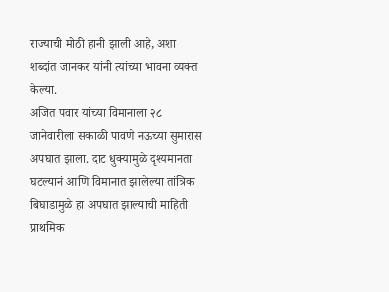राज्याची मोठी हानी झाली आहे, अशा शब्दांत जानकर यांनी त्यांच्या भावना व्यक्त केल्या.
अजित पवार यांच्या विमानाला २८ जानेवारीला सकाळी पावणे नऊच्या सुमारास अपघात झाला. दाट धुक्यामुळे दृश्यमानता घटल्यानं आणि विमानात झालेल्या तांत्रिक बिघाडामुळे हा अपघात झाल्याची माहिती प्राथमिक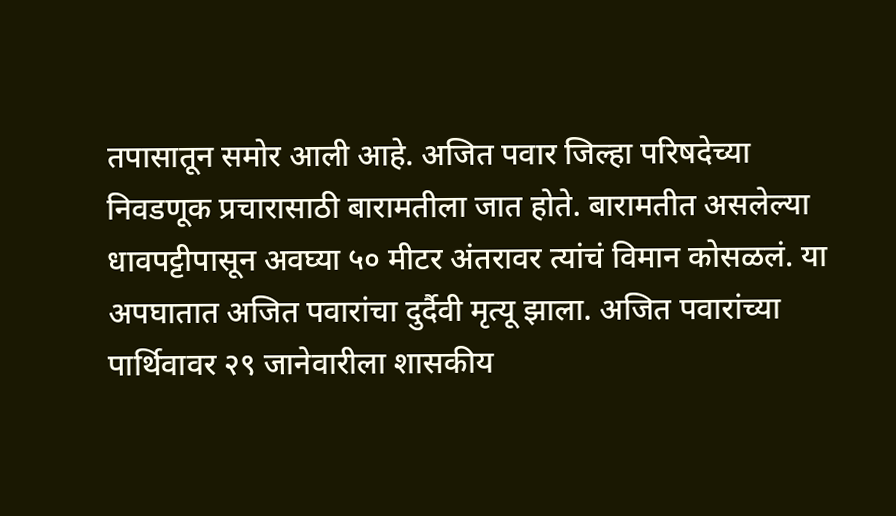तपासातून समोर आली आहे. अजित पवार जिल्हा परिषदेच्या निवडणूक प्रचारासाठी बारामतीला जात होते. बारामतीत असलेल्या धावपट्टीपासून अवघ्या ५० मीटर अंतरावर त्यांचं विमान कोसळलं. या अपघातात अजित पवारांचा दुर्दैवी मृत्यू झाला. अजित पवारांच्या पार्थिवावर २९ जानेवारीला शासकीय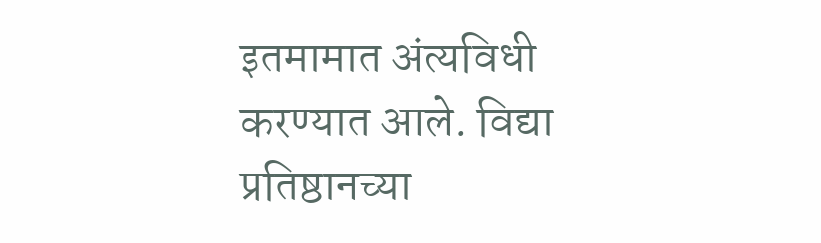इतमामात अंत्यविधी करण्यात आले. विद्या प्रतिष्ठानच्या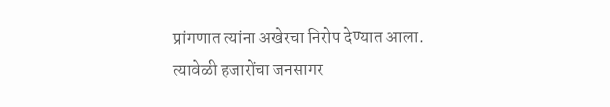प्रांगणात त्यांना अखेरचा निरोप देण्यात आला. त्यावेळी हजारोंचा जनसागर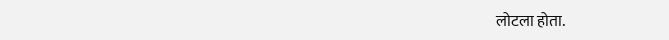लोटला होता.